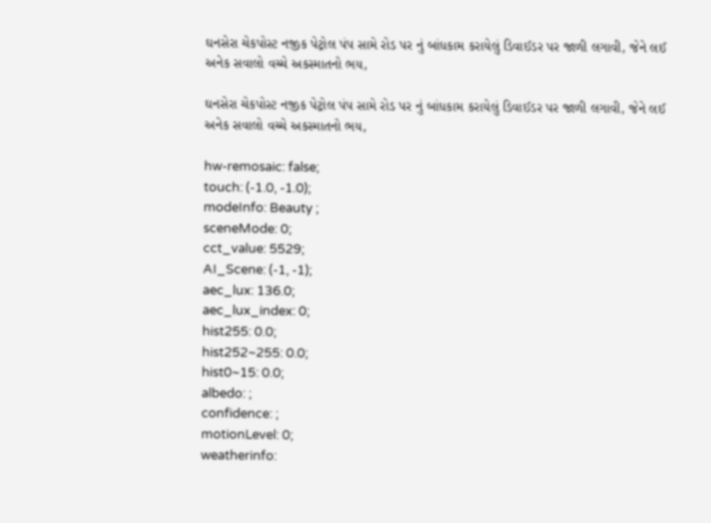ઘનસેરા ચેકપોસ્ટ નજીક પેટ્રોલ પંપ સામે રોડ પર નું બાંધકામ કરાયેલું ડિવાઈડર પર જાળી લગાવી, જેને લઈ અનેક સવાલો વચ્ચે અકસ્માતનો ભય,

ઘનસેરા ચેકપોસ્ટ નજીક પેટ્રોલ પંપ સામે રોડ પર નું બાંધકામ કરાયેલું ડિવાઈડર પર જાળી લગાવી, જેને લઈ અનેક સવાલો વચ્ચે અકસ્માતનો ભય,

hw-remosaic: false;
touch: (-1.0, -1.0);
modeInfo: Beauty ;
sceneMode: 0;
cct_value: 5529;
AI_Scene: (-1, -1);
aec_lux: 136.0;
aec_lux_index: 0;
hist255: 0.0;
hist252~255: 0.0;
hist0~15: 0.0;
albedo: ;
confidence: ;
motionLevel: 0;
weatherinfo: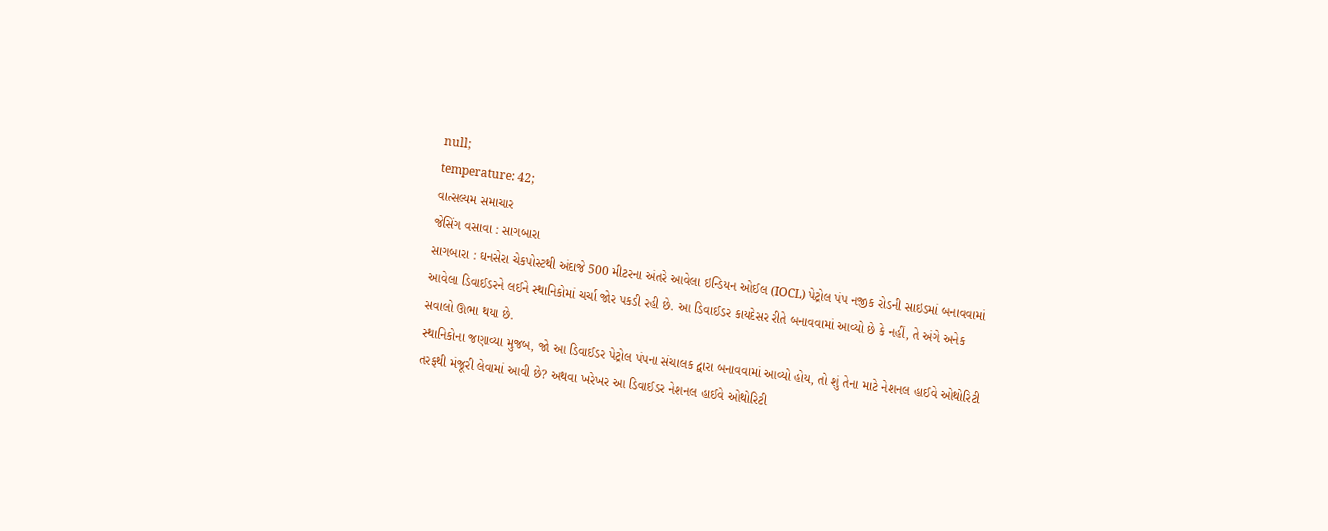null;
temperature: 42;
વાત્સલ્યમ સમાચાર
જેસિંગ વસાવા : સાગબારા
સાગબારા : ઘનસેરા ચેકપોસ્ટથી અંદાજે 500 મીટરના અંતરે આવેલા ઇન્ડિયન ઓઈલ (IOCL) પેટ્રોલ પંપ નજીક રોડની સાઇડમાં બનાવવામાં આવેલા ડિવાઈડરને લઈને સ્થાનિકોમાં ચર્ચા જોર પકડી રહી છે. આ ડિવાઈડર કાયદેસર રીતે બનાવવામાં આવ્યો છે કે નહીં, તે અંગે અનેક સવાલો ઊભા થયા છે.
સ્થાનિકોના જણાવ્યા મુજબ, જો આ ડિવાઈડર પેટ્રોલ પંપના સંચાલક દ્વારા બનાવવામાં આવ્યો હોય, તો શું તેના માટે નેશનલ હાઈવે ઓથોરિટી તરફથી મંજૂરી લેવામાં આવી છે? અથવા ખરેખર આ ડિવાઈડર નેશનલ હાઈવે ઓથોરિટી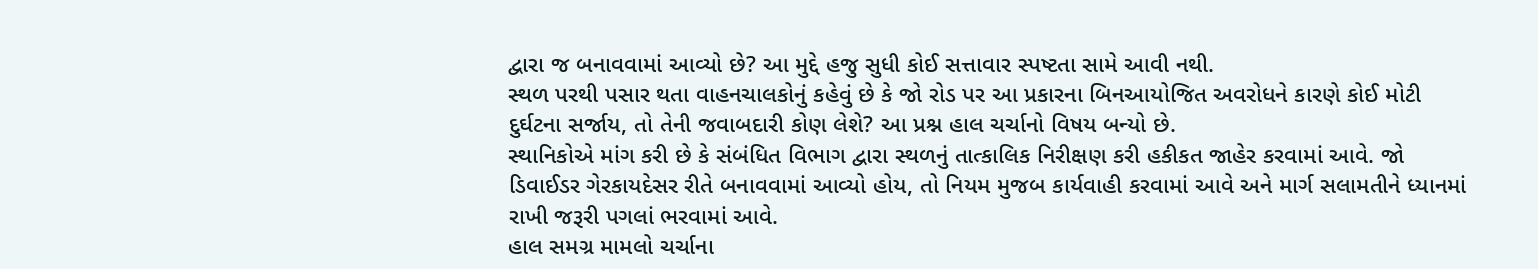દ્વારા જ બનાવવામાં આવ્યો છે? આ મુદ્દે હજુ સુધી કોઈ સત્તાવાર સ્પષ્ટતા સામે આવી નથી.
સ્થળ પરથી પસાર થતા વાહનચાલકોનું કહેવું છે કે જો રોડ પર આ પ્રકારના બિનઆયોજિત અવરોધને કારણે કોઈ મોટી દુર્ઘટના સર્જાય, તો તેની જવાબદારી કોણ લેશે? આ પ્રશ્ન હાલ ચર્ચાનો વિષય બન્યો છે.
સ્થાનિકોએ માંગ કરી છે કે સંબંધિત વિભાગ દ્વારા સ્થળનું તાત્કાલિક નિરીક્ષણ કરી હકીકત જાહેર કરવામાં આવે. જો ડિવાઈડર ગેરકાયદેસર રીતે બનાવવામાં આવ્યો હોય, તો નિયમ મુજબ કાર્યવાહી કરવામાં આવે અને માર્ગ સલામતીને ધ્યાનમાં રાખી જરૂરી પગલાં ભરવામાં આવે.
હાલ સમગ્ર મામલો ચર્ચાના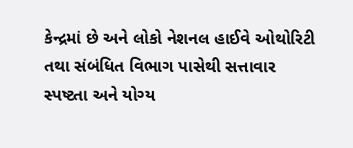કેન્દ્રમાં છે અને લોકો નેશનલ હાઈવે ઓથોરિટી તથા સંબંધિત વિભાગ પાસેથી સત્તાવાર સ્પષ્ટતા અને યોગ્ય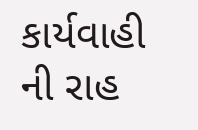કાર્યવાહી ની રાહ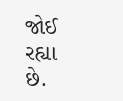જોઈ રહ્યા છે.